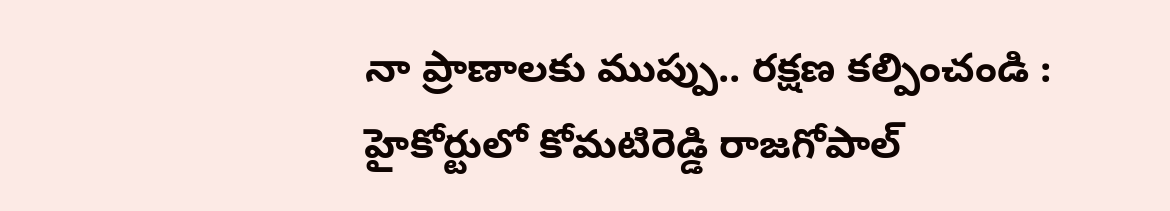నా ప్రాణాలకు ముప్పు.. రక్షణ కల్పించండి : హైకోర్టులో కోమటిరెడ్డి రాజగోపాల్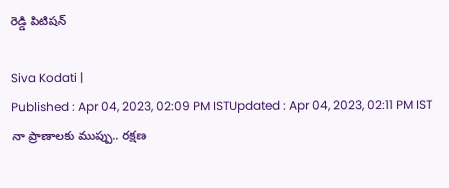రెడ్డి పిటిషన్

Siva Kodati |
Published : Apr 04, 2023, 02:09 PM ISTUpdated : Apr 04, 2023, 02:11 PM IST
నా ప్రాణాలకు ముప్పు.. రక్షణ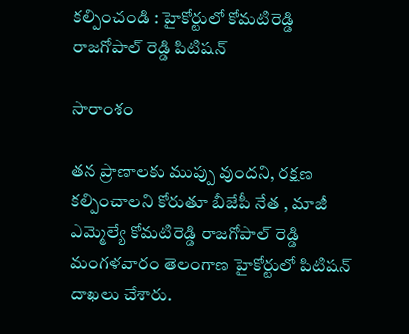కల్పించండి : హైకోర్టులో కోమటిరెడ్డి రాజగోపాల్ రెడ్డి పిటిషన్

సారాంశం

తన ప్రాణాలకు ముప్పు వుందని, రక్షణ కల్పించాలని కోరుతూ బీజేపీ నేత , మాజీ ఎమ్మెల్యే కోమటిరెడ్డి రాజగోపాల్ రెడ్డి మంగళవారం తెలంగాణ హైకోర్టులో పిటిషన్ దాఖలు చేశారు.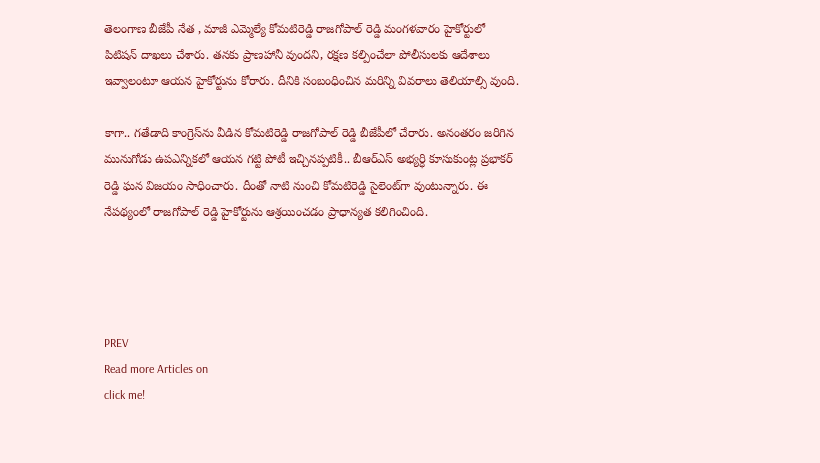తెలంగాణ బీజేపీ నేత , మాజీ ఎమ్మెల్యే కోమటిరెడ్డి రాజగోపాల్ రెడ్డి మంగళవారం హైకోర్టులో పిటిషన్ దాఖలు చేశారు. తనకు ప్రాణహానీ వుందని, రక్షణ కల్పించేలా పోలీసులకు ఆదేశాలు ఇవ్వాలంటూ ఆయన హైకోర్టును కోరారు. దీనికి సంబంధించిన మరిన్ని వివరాలు తెలియాల్సి వుంది.

కాగా.. గతేడాది కాంగ్రెస్‌ను వీడిన కోమటిరెడ్డి రాజగోపాల్ రెడ్డి బీజేపీలో చేరారు. అనంతరం జరిగిన మునుగోడు ఉపఎన్నికలో ఆయన గట్టి పోటీ ఇచ్చినప్పటికీ.. బీఆర్ఎస్ అభ్యర్ధి కూసుకుంట్ల ప్రభాకర్ రెడ్డి ఘన విజయం సాధించారు. దీంతో నాటి నుంచి కోమటిరెడ్డి సైలెంట్‌గా వుంటున్నారు. ఈ నేపథ్యంలో రాజగోపాల్ రెడ్డి హైకోర్టును ఆశ్రయించడం ప్రాధాన్యత కలిగించింది.




PREV
Read more Articles on
click me!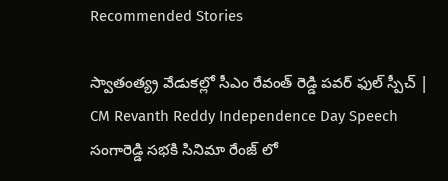Recommended Stories

స్వాతంత్య్ర వేడుకల్లో సీఎం రేవంత్ రెడ్డి పవర్ ఫుల్ స్పీచ్ | CM Revanth Reddy Independence Day Speech
సంగారెడ్డి సభకి సినిమా రేంజ్ లో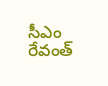సీఎం రేవంత్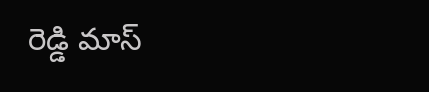రెడ్డి మాస్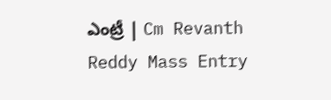ఎంట్రీ | Cm Revanth Reddy Mass Entry